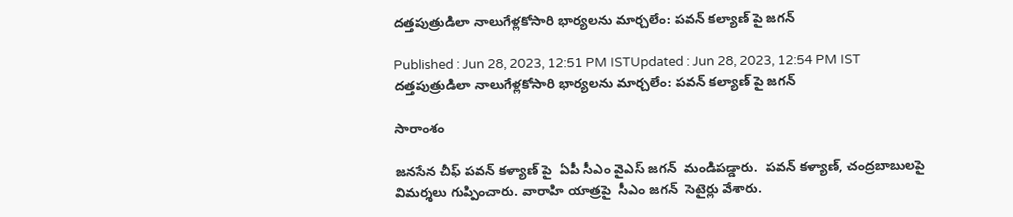దత్తపుత్రుడిలా నాలుగేళ్లకోసారి భార్యలను మార్చలేం: పవన్ కల్యాణ్ పై జగన్

Published : Jun 28, 2023, 12:51 PM ISTUpdated : Jun 28, 2023, 12:54 PM IST
దత్తపుత్రుడిలా నాలుగేళ్లకోసారి భార్యలను మార్చలేం: పవన్ కల్యాణ్ పై జగన్

సారాంశం

జనసేన చీఫ్ పవన్ కళ్యాణ్ పై  ఏపీ సీఎం వైఎస్ జగన్  మండిపడ్డారు.  పవన్ కళ్యాణ్, చంద్రబాబులపై విమర్శలు గుప్పించారు. వారాహి యాత్రపై  సీఎం జగన్  సెటైర్లు వేశారు.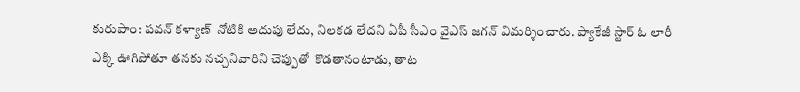కురుపాం: పవన్ కళ్యాణ్  నోటికి అదుపు లేదు, నిలకడ లేదని ఏపీ సీఎం వైఎస్ జగన్ విమర్శించారు. ప్యాకేజీ స్టార్ ఓ లారీ ఎక్కి ఊగిపోతూ తనకు నచ్చనివారిని చెప్పుతో  కొడతానంటాడు, తాట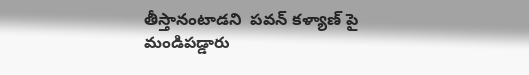తీస్తానంటాడని  పవన్ కళ్యాణ్ పై  మండిపడ్డారు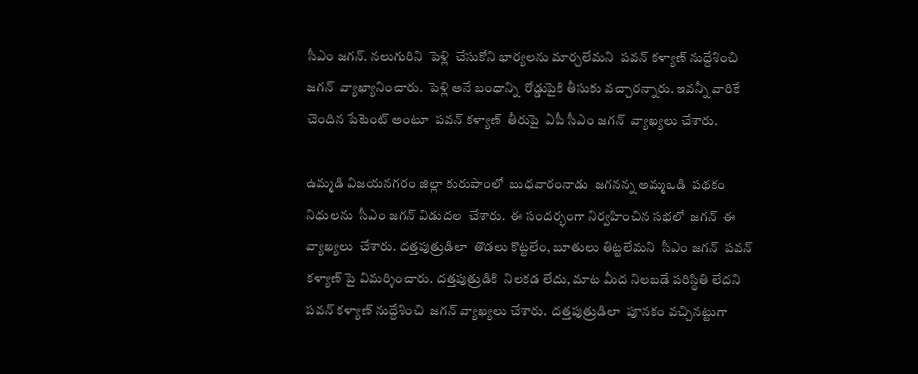సీఎం జగన్. నలుగురిని  పెళ్లి  చేసుకోని భార్యలను మార్చలేమని  పవన్ కళ్యాణ్ నుద్దేశించి జగన్  వ్యాఖ్యానించారు.  పెళ్లి అనే బంధాన్ని  రోడ్డుపైకి తీసుకు వచ్చారన్నారు. ఇవన్నీ వారికే  చెందిన పేటెంట్ అంటూ  పవన్ కళ్యాణ్  తీరుపై  ఏపీ సీఎం జగన్  వ్యాఖ్యలు చేశారు.

ఉమ్మడి విజయనగరం జిల్లా కురుపాంలో  బుధవారంనాడు  జగనన్న అమ్మఒడి  పథకం నిధులను  సీఎం జగన్ విడుదల  చేశారు.  ఈ సందర్భంగా నిర్వహించిన సభలో  జగన్  ఈ వ్యాఖ్యలు  చేశారు. దత్తపుత్రుడిలా  తొడలు కొట్టలేం, బూతులు తిట్టలేమని  సీఎం జగన్  పవన్ కళ్యాణ్ పై విమర్శించారు. దత్తపుత్రుడికి  నిలకడ లేదు, మాట మీద నిలబడే పరిస్థితి లేదని పవన్ కళ్యాణ్ నుద్దేశించి  జగన్ వ్యాఖ్యలు చేశారు.  దత్తపుత్రుడిలా  పూనకం వచ్చినట్టుగా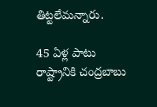తిట్టలేమన్నారు.

45 ఏళ్ల పాటు రాష్ట్రానికి చంద్రబాబు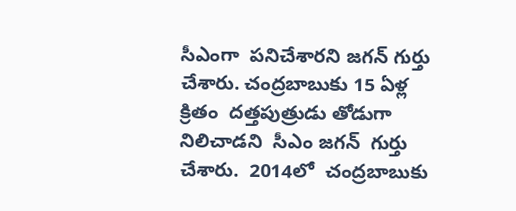సీఎంగా  పనిచేశారని జగన్ గుర్తు చేశారు. చంద్రబాబుకు 15 ఏళ్ల క్రితం  దత్తపుత్రుడు తోడుగా నిలిచాడని  సీఎం జగన్  గుర్తు  చేశారు.  2014లో  చంద్రబాబుకు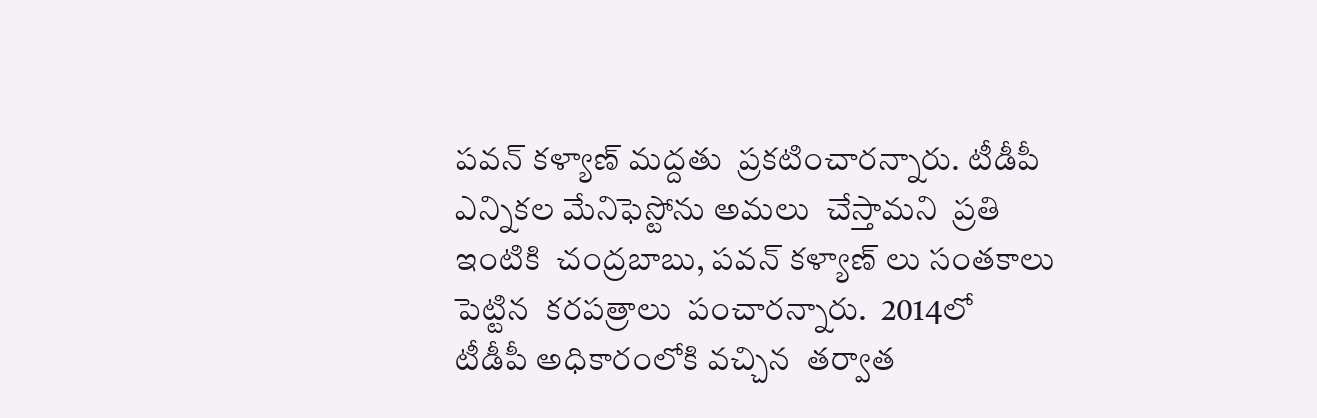పవన్ కళ్యాణ్ మద్దతు  ప్రకటించారన్నారు. టీడీపీ ఎన్నికల మేనిఫెస్టోను అమలు  చేస్తామని  ప్రతి ఇంటికి  చంద్రబాబు, పవన్ కళ్యాణ్ లు సంతకాలు పెట్టిన  కరపత్రాలు  పంచారన్నారు.  2014లో   టీడీపీ అధికారంలోకి వచ్చిన  తర్వాత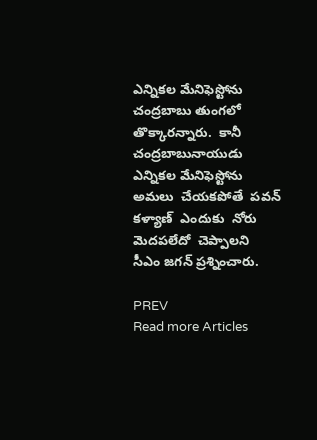ఎన్నికల మేనిఫెస్టోను  చంద్రబాబు తుంగలో తొక్కారన్నారు.  కానీ  చంద్రబాబునాయుడు   ఎన్నికల మేనిఫెస్టోను  అమలు  చేయకపోతే  పవన్ కళ్యాణ్  ఎందుకు  నోరు మెదపలేదో  చెప్పాలని  సీఎం జగన్ ప్రశ్నించారు.

PREV
Read more Articles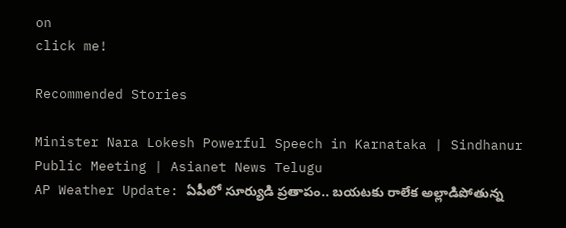on
click me!

Recommended Stories

Minister Nara Lokesh Powerful Speech in Karnataka | Sindhanur Public Meeting | Asianet News Telugu
AP Weather Update: ఏపీలో సూర్యుడి ప్రతాపం.. బయటకు రాలేక అల్లాడిపోతున్న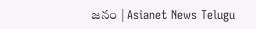జనం | Asianet News Telugu